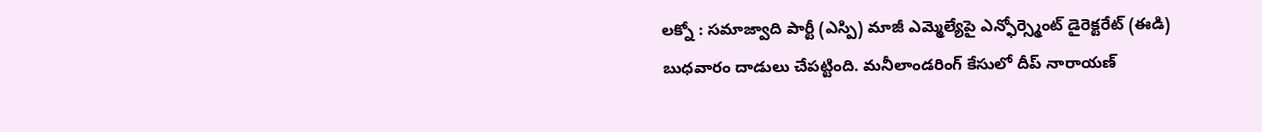లక్నో : సమాజ్వాది పార్టీ (ఎస్పి) మాజీ ఎమ్మెల్యేపై ఎన్ఫోర్స్మెంట్ డైరెక్టరేట్ (ఈడి) బుధవారం దాడులు చేపట్టింది. మనీలాండరింగ్ కేసులో దీప్ నారాయణ్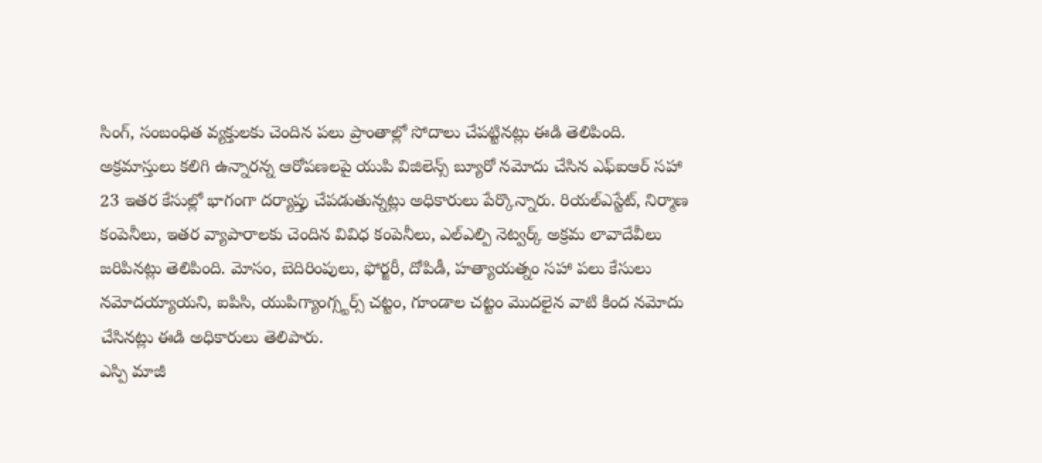సింగ్, సంబంధిత వ్యక్తులకు చెందిన పలు ప్రాంతాల్లో సోదాలు చేపట్టినట్లు ఈడి తెలిపింది. అక్రమాస్తులు కలిగి ఉన్నారన్న ఆరోపణలపై యుపి విజిలెన్స్ బ్యూరో నమోదు చేసిన ఎఫ్ఐఆర్ సహా 23 ఇతర కేసుల్లో భాగంగా దర్యాప్తు చేపడుతున్నట్లు అధికారులు పేర్కొన్నారు. రియల్ఎస్టేట్, నిర్మాణ కంపెనీలు, ఇతర వ్యాపారాలకు చెందిన వివిధ కంపెనీలు, ఎల్ఎల్పి నెట్వర్క్ అక్రమ లావాదేవీలు జరిపినట్లు తెలిపింది. మోసం, బెదిరింపులు, ఫోర్జరీ, దోపిడీ, హత్యాయత్నం సహా పలు కేసులు నమోదయ్యాయని, ఐపిసి, యుపిగ్యాంగ్స్టర్స్ చట్టం, గూండాల చట్టం మొదలైన వాటి కింద నమోదు చేసినట్లు ఈడి అధికారులు తెలిపారు.
ఎస్పి మాజీ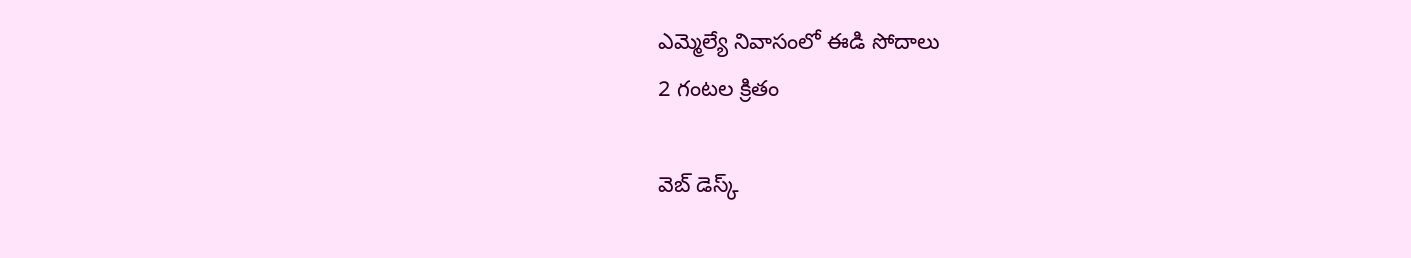ఎమ్మెల్యే నివాసంలో ఈడి సోదాలు
2 గంటల క్రితం

వెబ్ డెస్క్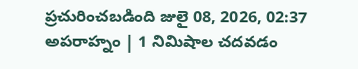ప్రచురించబడింది జులై 08, 2026, 02:37 అపరాహ్నం | 1 నిమిషాల చదవడం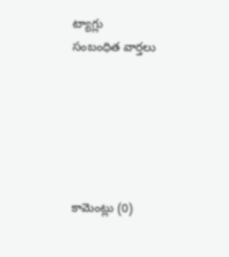ట్యాగ్లు
సంబంధిత వార్తలు






కామెంట్లు (0)